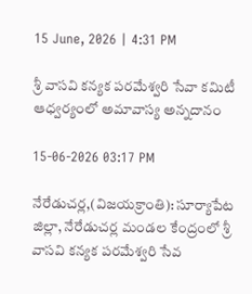15 June, 2026 | 4:31 PM

శ్రీ వాసవి కన్యక పరమేశ్వరి సేవా కమిటీ ఆధ్వర్యంలో అమావాస్య అన్నదానం

15-06-2026 03:17 PM

నేరేడుచర్ల,(విజయక్రాంతి): సూర్యాపేట జిల్లా, నేరేడుచర్ల మండల కేంద్రంలో శ్రీ వాసవి కన్యక పరమేశ్వరి సేవ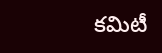కమిటీ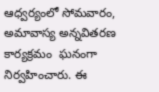ఆధ్వర్యంలో సోమవారం, అమావాస్య అన్నవితరణ కార్యక్రమం  ఘనంగా నిర్వహించారు. ఈ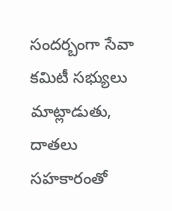సందర్బంగా సేవా కమిటీ సభ్యులు మాట్లాడుతు, దాతలు సహకారంతో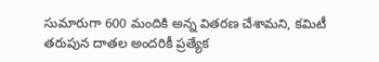సుమారుగా 600 మందికి అన్న వితరణ చేశామని, కమిటీ తరుపున దాతల అందరికీ ప్రత్యేక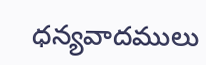ధన్యవాదములు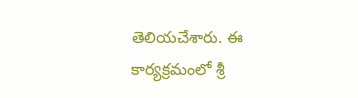తెలియచేశారు. ఈ కార్యక్రమంలో శ్రీ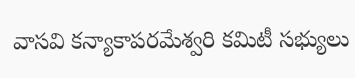వాసవి కన్యాకాపరమేశ్వరి కమిటీ సభ్యులు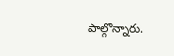పాల్గొన్నారు.